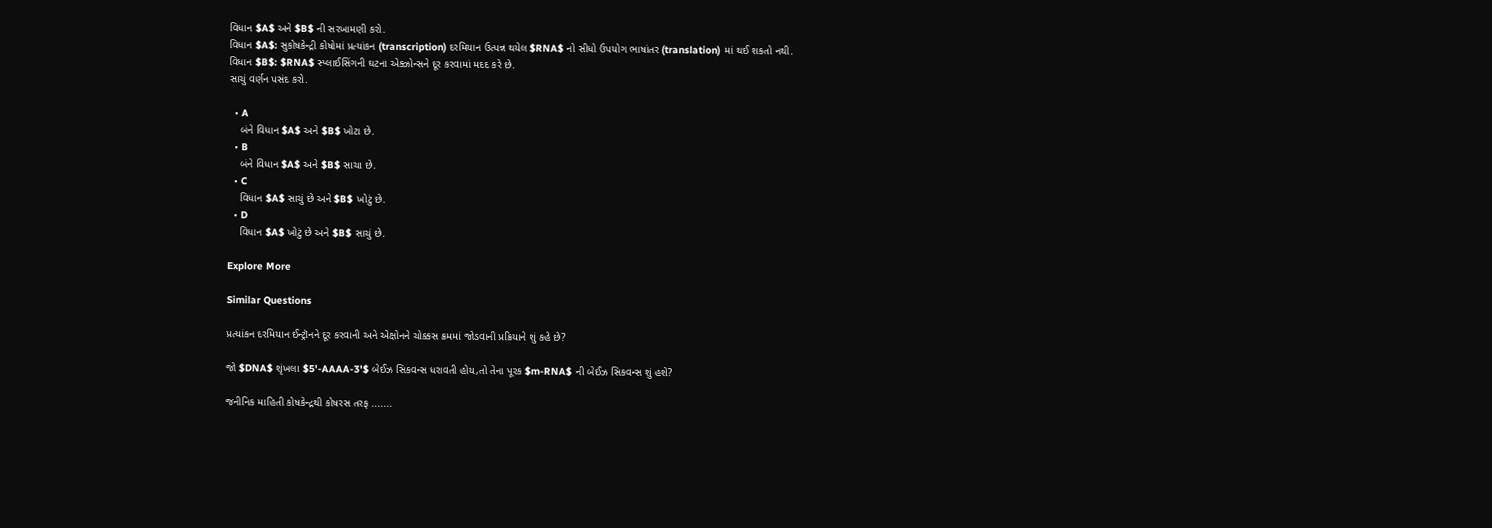વિધાન $A$ અને $B$ ની સરખામણી કરો.
વિધાન $A$: સુકોષકેન્દ્રી કોષોમાં પ્રત્યાંકન (transcription) દરમિયાન ઉત્પન્ન થયેલ $RNA$ નો સીધો ઉપયોગ ભાષાંતર (translation) માં થઈ શકતો નથી.
વિધાન $B$: $RNA$ સ્પ્લાઈસિંગની ઘટના એક્ઝોન્સને દૂર કરવામાં મદદ કરે છે.
સાચું વર્ણન પસંદ કરો.

  • A
    બંને વિધાન $A$ અને $B$ ખોટા છે.
  • B
    બંને વિધાન $A$ અને $B$ સાચા છે.
  • C
    વિધાન $A$ સાચું છે અને $B$ ખોટું છે.
  • D
    વિધાન $A$ ખોટું છે અને $B$ સાચું છે.

Explore More

Similar Questions

પ્રત્યાંકન દરમિયાન ઈન્ટ્રૉનને દૂર કરવાની અને એક્ષોનને ચોક્કસ ક્રમમાં જોડવાની પ્રક્રિયાને શું કહે છે?

જો $DNA$ શૃંખલા $5'-AAAA-3'$ બેઈઝ સિકવન્સ ધરાવતી હોય,તો તેના પૂરક $m-RNA$ ની બેઈઝ સિકવન્સ શું હશે?

જનીનિક માહિતી કોષકેન્દ્રથી કોષરસ તરફ .......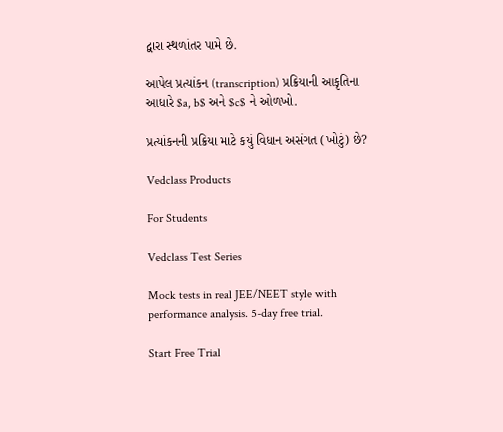દ્વારા સ્થળાંતર પામે છે.

આપેલ પ્રત્યાંકન (transcription) પ્રક્રિયાની આકૃતિના આધારે $a, b$ અને $c$ ને ઓળખો.

પ્રત્યાંકનની પ્રક્રિયા માટે કયું વિધાન અસંગત (ખોટું) છે?

Vedclass Products

For Students

Vedclass Test Series

Mock tests in real JEE/NEET style with performance analysis. 5-day free trial.

Start Free Trial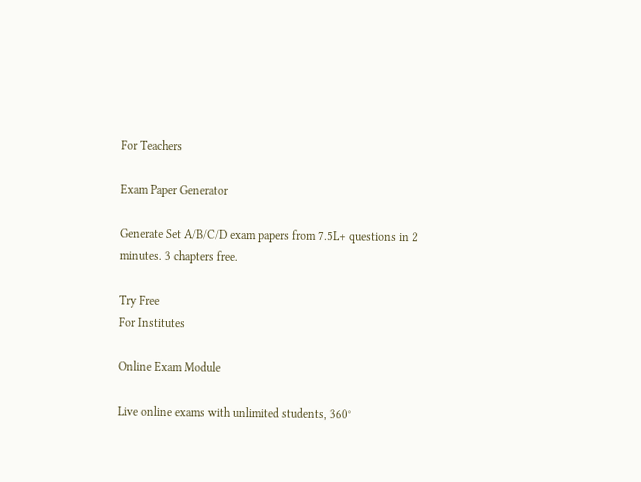For Teachers

Exam Paper Generator

Generate Set A/B/C/D exam papers from 7.5L+ questions in 2 minutes. 3 chapters free.

Try Free
For Institutes

Online Exam Module

Live online exams with unlimited students, 360°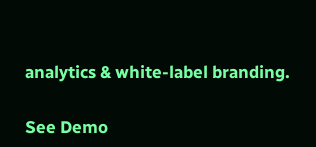analytics & white-label branding.

See Demo